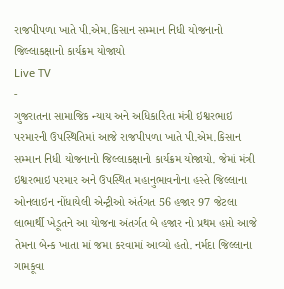રાજપીપળા ખાતે પી.એમ.કિસાન સમ્માન નિધી યોજનાનો જિલ્લાકક્ષાનો કાર્યક્રમ યોજાયો
Live TV
-
ગુજરાતના સામાજિક ન્યાય અને અધિકારિતા મંત્રી ઇશ્વરભાઇ પરમારની ઉપસ્થિતિમાં આજે રાજપીપળા ખાતે પી.એમ.કિસાન સમ્માન નિધી યોજનાનો જિલ્લાકક્ષાનો કાર્યક્રમ યોજાયો. જેમાં મંત્રી ઇશ્વરભાઇ પરમાર અને ઉપસ્થિત મહાનુભાવનોના હસ્તે જિલ્લાના ઓનલાઇન નોંધાયેલી એન્ટ્રીઓ અંર્તગત 56 હજાર 97 જેટલા લાભાર્થી ખેડૂતને આ યોજના અંતર્ગત બે હજાર નો પ્રથમ હપ્તો આજે તેમના બેન્ક ખાતા માં જમા કરવામાં આવ્યો હતો. નર્મદા જિલ્લાના ગામકૂવા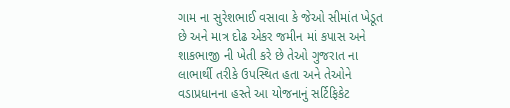ગામ ના સુરેશભાઈ વસાવા કે જેઓ સીમાંત ખેડૂત છે અને માત્ર દોઢ એકર જમીન માં કપાસ અને શાકભાજી ની ખેતી કરે છે તેઓ ગુજરાત ના લાભાર્થી તરીકે ઉપસ્થિત હતા અને તેઓને વડાપ્રધાનના હસ્તે આ યોજનાનું સર્ટિફિકેટ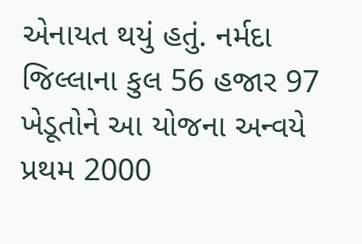એનાયત થયું હતું. નર્મદા જિલ્લાના કુલ 56 હજાર 97 ખેડૂતોને આ યોજના અન્વયે પ્રથમ 2000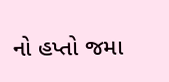નો હપ્તો જમા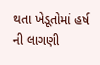થતા ખેડૂતોમાં હર્ષ ની લાગણી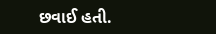છવાઈ હતી.